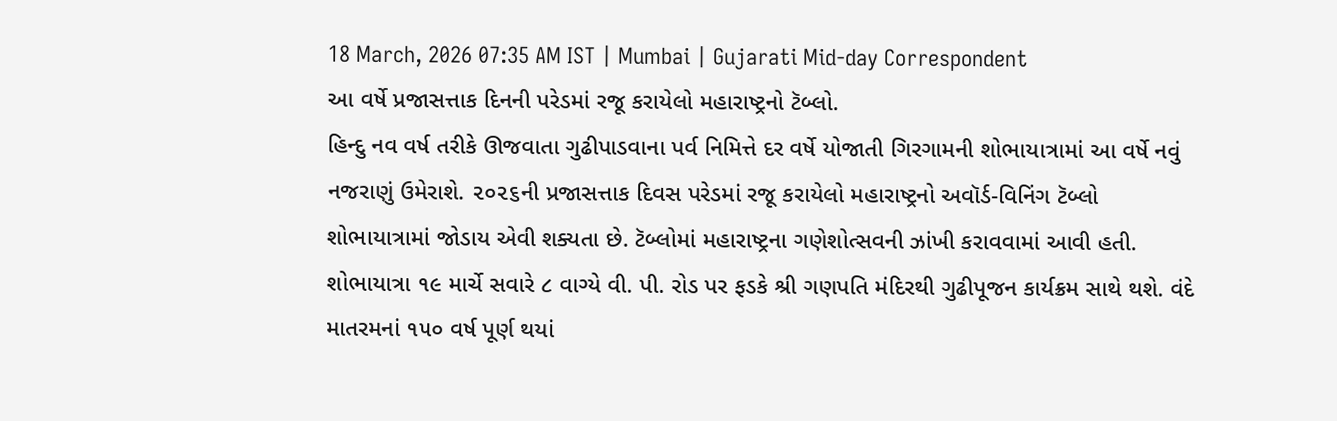18 March, 2026 07:35 AM IST | Mumbai | Gujarati Mid-day Correspondent
આ વર્ષે પ્રજાસત્તાક દિનની પરેડમાં રજૂ કરાયેલો મહારાષ્ટ્રનો ટૅબ્લો.
હિન્દુ નવ વર્ષ તરીકે ઊજવાતા ગુઢીપાડવાના પર્વ નિમિત્તે દર વર્ષે યોજાતી ગિરગામની શોભાયાત્રામાં આ વર્ષે નવું નજરાણું ઉમેરાશે. ૨૦૨૬ની પ્રજાસત્તાક દિવસ પરેડમાં રજૂ કરાયેલો મહારાષ્ટ્રનો અવૉર્ડ-વિનિંગ ટૅબ્લો શોભાયાત્રામાં જોડાય એવી શક્યતા છે. ટૅબ્લોમાં મહારાષ્ટ્રના ગણેશોત્સવની ઝાંખી કરાવવામાં આવી હતી. શોભાયાત્રા ૧૯ માર્ચે સવારે ૮ વાગ્યે વી. પી. રોડ પર ફડકે શ્રી ગણપતિ મંદિરથી ગુઢીપૂજન કાર્યક્રમ સાથે થશે. વંદે માતરમનાં ૧૫૦ વર્ષ પૂર્ણ થયાં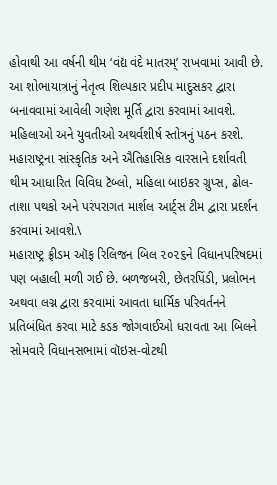હોવાથી આ વર્ષની થીમ ‘વંદ્ય વંદે માતરમ્’ રાખવામાં આવી છે. આ શોભાયાત્રાનું નેતૃત્વ શિલ્પકાર પ્રદીપ માદુસકર દ્વારા બનાવવામાં આવેલી ગણેશ મૂર્તિ દ્વારા કરવામાં આવશે. મહિલાઓ અને યુવતીઓ અથર્વશીર્ષ સ્તોત્રનું પઠન કરશે. મહારાષ્ટ્રના સાંસ્કૃતિક અને ઐતિહાસિક વારસાને દર્શાવતી થીમ આધારિત વિવિધ ટૅબ્લો, મહિલા બાઇકર ગ્રુપ્સ, ઢોલ-તાશા પથકો અને પરંપરાગત માર્શલ આર્ટ્સ ટીમ દ્વારા પ્રદર્શન કરવામાં આવશે.\
મહારાષ્ટ્ર ફ્રીડમ ઑફ રિલિજન બિલ ૨૦૨૬ને વિધાનપરિષદમાં પણ બહાલી મળી ગઈ છે. બળજબરી, છેતરપિંડી, પ્રલોભન અથવા લગ્ન દ્વારા કરવામાં આવતા ધાર્મિક પરિવર્તનને પ્રતિબંધિત કરવા માટે કડક જોગવાઈઓ ધરાવતા આ બિલને સોમવારે વિધાનસભામાં વૉઇસ-વોટથી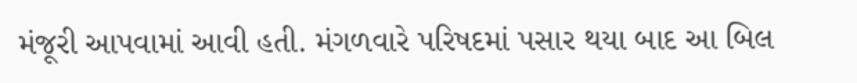મંજૂરી આપવામાં આવી હતી. મંગળવારે પરિષદમાં પસાર થયા બાદ આ બિલ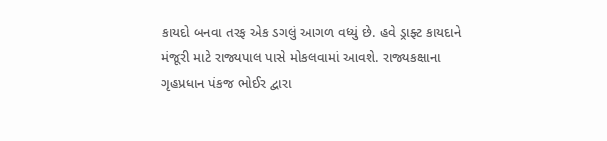કાયદો બનવા તરફ એક ડગલું આગળ વધ્યું છે. હવે ડ્રાફ્ટ કાયદાને મંજૂરી માટે રાજ્યપાલ પાસે મોકલવામાં આવશે. રાજ્યકક્ષાના ગૃહપ્રધાન પંકજ ભોઈર દ્વારા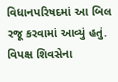વિધાનપરિષદમાં આ બિલ રજૂ કરવામાં આવ્યું હતું. વિપક્ષ શિવસેના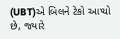(UBT)એ બિલને ટેકો આપ્યો છે, જ્યારે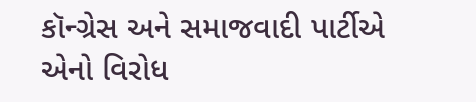કૉન્ગ્રેસ અને સમાજવાદી પાર્ટીએ એનો વિરોધ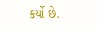કર્યો છે.